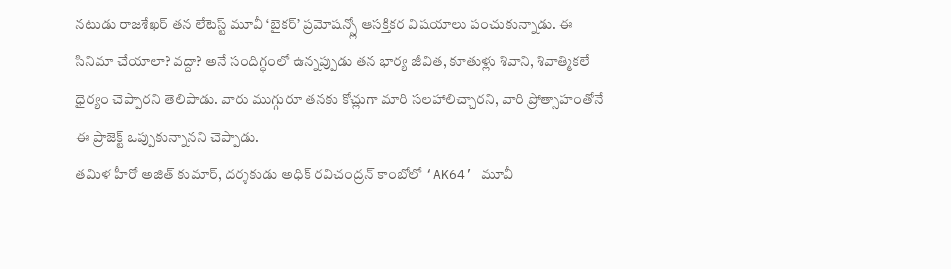నటుడు రాజశేఖర్ తన లేటెస్ట్ మూవీ ‘బైకర్’ ప్రమోషన్స్లో ఆసక్తికర విషయాలు పంచుకున్నాడు. ఈ సినిమా చేయాలా? వద్దా? అనే సందిగ్ధంలో ఉన్నప్పుడు తన భార్య జీవిత, కూతుళ్లు శివాని, శివాత్మికలే ధైర్యం చెప్పారని తెలిపాడు. వారు ముగ్గురూ తనకు కోచ్లుగా మారి సలహాలిచ్చారని, వారి ప్రోత్సాహంతోనే ఈ ప్రాజెక్ట్ ఒప్పుకున్నానని చెప్పాడు.
తమిళ హీరో అజిత్ కుమార్, దర్శకుడు అధిక్ రవిచంద్రన్ కాంబోలో ‘AK64’ మూవీ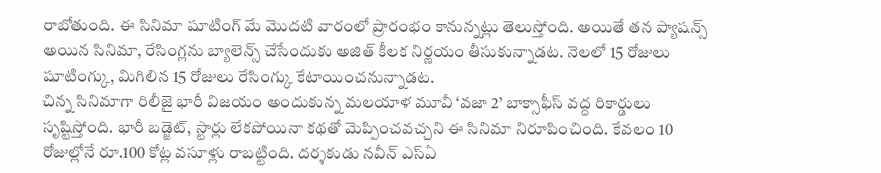రాబోతుంది. ఈ సినిమా షూటింగ్ మే మొదటి వారంలో ప్రారంభం కానున్నట్లు తెలుస్తోంది. అయితే తన ప్యాషన్స్ అయిన సినిమా, రేసింగ్లను బ్యాలెన్స్ చేసేందుకు అజిత్ కీలక నిర్ణయం తీసుకున్నాడట. నెలలో 15 రోజులు షూటింగ్కు, మిగిలిన 15 రోజులు రేసింగ్కు కేటాయించనున్నాడట.
చిన్న సినిమాగా రిలీజై భారీ విజయం అందుకున్న మలయాళ మూవీ ‘వజా 2’ బాక్సాఫీస్ వద్ద రికార్డులు సృష్టిస్తోంది. భారీ బడ్జెట్, స్టార్లు లేకపోయినా కథతో మెప్పించవచ్చని ఈ సినిమా నిరూపించింది. కేవలం 10 రోజుల్లోనే రూ.100 కోట్ల వసూళ్లు రాబట్టింది. దర్శకుడు నవీన్ ఎస్ఏ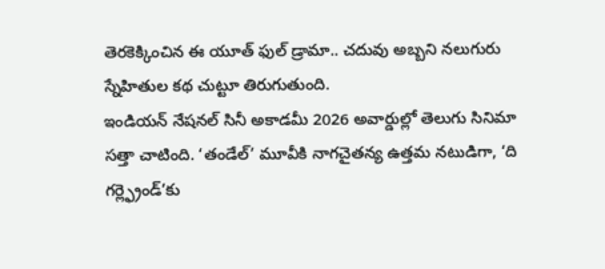తెరకెక్కించిన ఈ యూత్ ఫుల్ డ్రామా.. చదువు అబ్బని నలుగురు స్నేహితుల కథ చుట్టూ తిరుగుతుంది.
ఇండియన్ నేషనల్ సినీ అకాడమీ 2026 అవార్డుల్లో తెలుగు సినిమా సత్తా చాటింది. ‘తండేల్’ మూవీకి నాగచైతన్య ఉత్తమ నటుడిగా, ‘ది గర్ల్ఫ్రెండ్’కు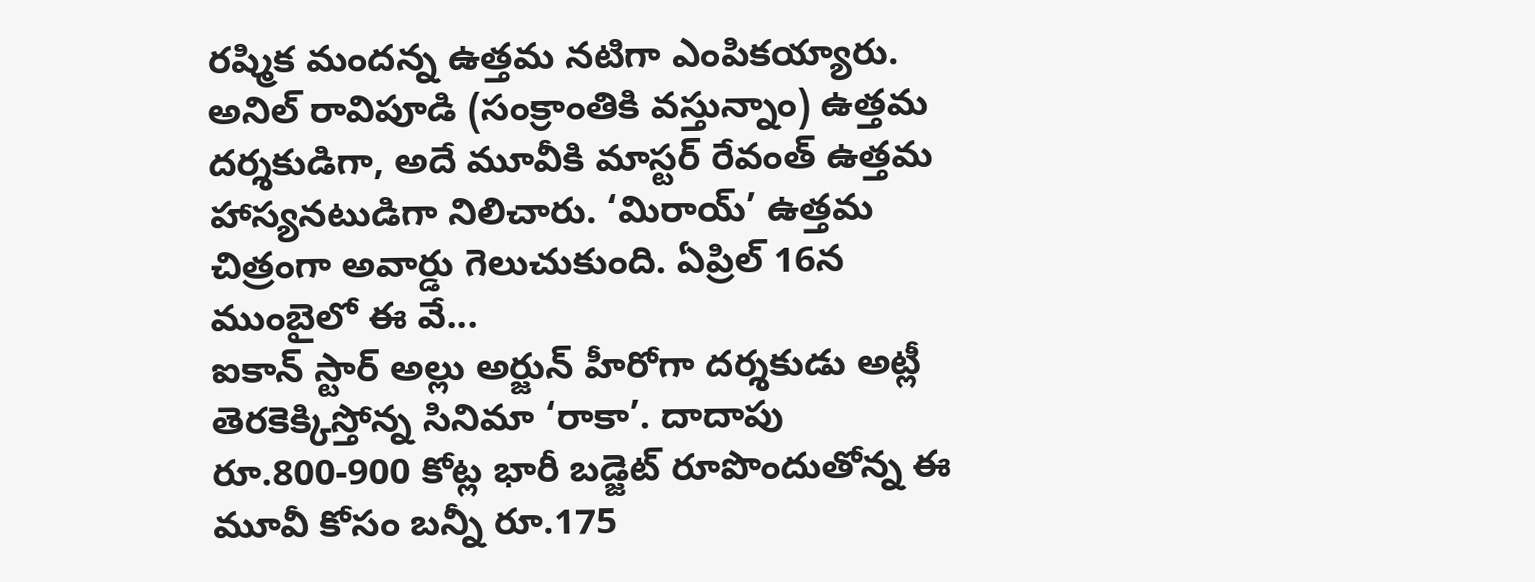రష్మిక మందన్న ఉత్తమ నటిగా ఎంపికయ్యారు. అనిల్ రావిపూడి (సంక్రాంతికి వస్తున్నాం) ఉత్తమ దర్శకుడిగా, అదే మూవీకి మాస్టర్ రేవంత్ ఉత్తమ హాస్యనటుడిగా నిలిచారు. ‘మిరాయ్’ ఉత్తమ చిత్రంగా అవార్డు గెలుచుకుంది. ఏప్రిల్ 16న ముంబైలో ఈ వే...
ఐకాన్ స్టార్ అల్లు అర్జున్ హీరోగా దర్శకుడు అట్లీ తెరకెక్కిస్తోన్న సినిమా ‘రాకా’. దాదాపు రూ.800-900 కోట్ల భారీ బడ్జెట్ రూపొందుతోన్న ఈ మూవీ కోసం బన్నీ రూ.175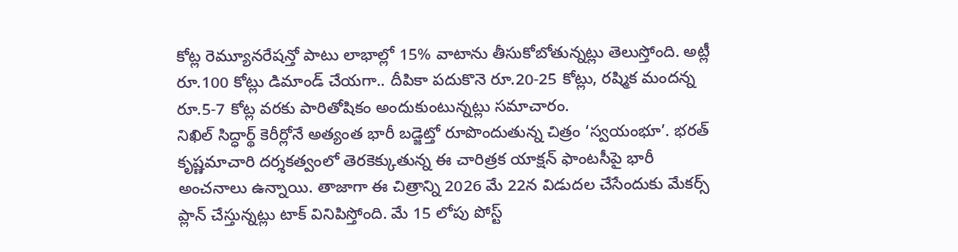కోట్ల రెమ్యూనరేషన్తో పాటు లాభాల్లో 15% వాటాను తీసుకోబోతున్నట్లు తెలుస్తోంది. అట్లీ రూ.100 కోట్లు డిమాండ్ చేయగా.. దీపికా పదుకొనె రూ.20-25 కోట్లు, రష్మిక మందన్న రూ.5-7 కోట్ల వరకు పారితోషికం అందుకుంటున్నట్లు సమాచారం.
నిఖిల్ సిద్ధార్థ్ కెరీర్లోనే అత్యంత భారీ బడ్జెట్తో రూపొందుతున్న చిత్రం ‘స్వయంభూ’. భరత్ కృష్ణమాచారి దర్శకత్వంలో తెరకెక్కుతున్న ఈ చారిత్రక యాక్షన్ ఫాంటసీపై భారీ అంచనాలు ఉన్నాయి. తాజాగా ఈ చిత్రాన్ని 2026 మే 22న విడుదల చేసేందుకు మేకర్స్ ప్లాన్ చేస్తున్నట్లు టాక్ వినిపిస్తోంది. మే 15 లోపు పోస్ట్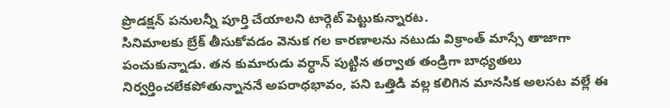ప్రొడక్షన్ పనులన్నీ పూర్తి చేయాలని టార్గెట్ పెట్టుకున్నారట.
సినిమాలకు బ్రేక్ తీసుకోవడం వెనుక గల కారణాలను నటుడు విక్రాంత్ మాస్సే తాజాగా పంచుకున్నాడు. తన కుమారుడు వర్ధాన్ పుట్టిన తర్వాత తండ్రిగా బాధ్యతలు నిర్వర్తించలేకపోతున్నాననే అపరాధభావం, పని ఒత్తిడి వల్ల కలిగిన మానసిక అలసట వల్లే ఈ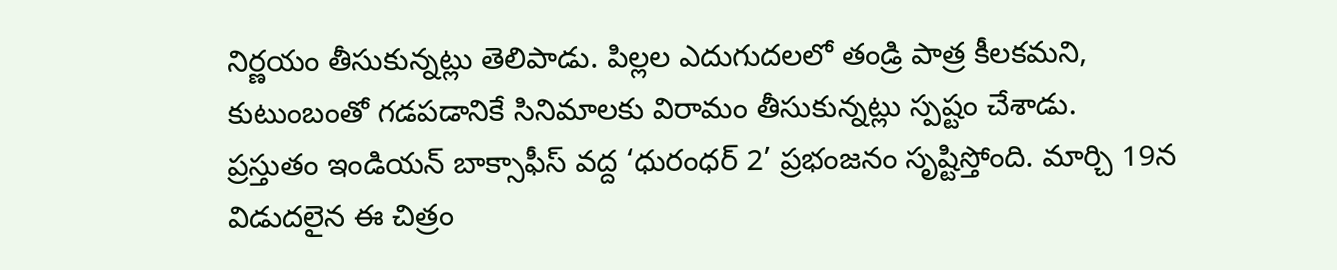నిర్ణయం తీసుకున్నట్లు తెలిపాడు. పిల్లల ఎదుగుదలలో తండ్రి పాత్ర కీలకమని, కుటుంబంతో గడపడానికే సినిమాలకు విరామం తీసుకున్నట్లు స్పష్టం చేశాడు.
ప్రస్తుతం ఇండియన్ బాక్సాఫీస్ వద్ద ‘ధురంధర్ 2’ ప్రభంజనం సృష్టిస్తోంది. మార్చి 19న విడుదలైన ఈ చిత్రం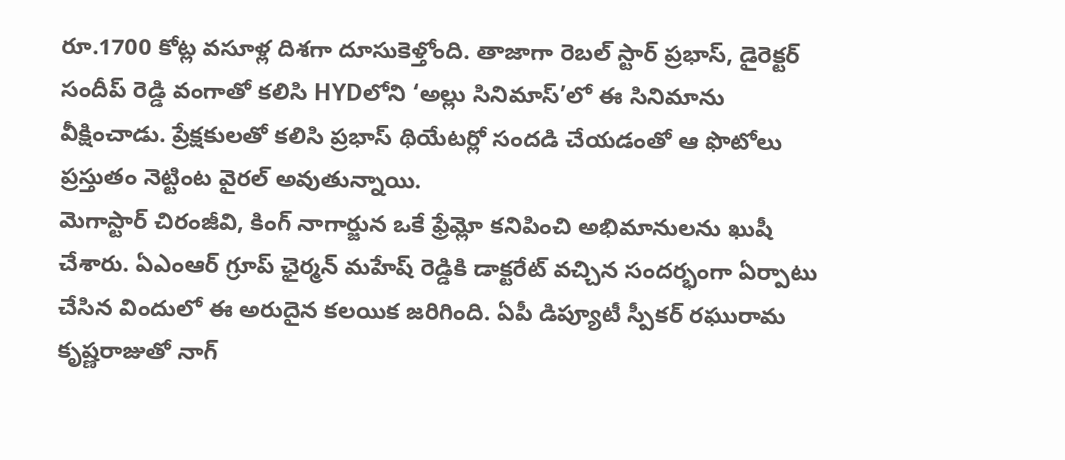రూ.1700 కోట్ల వసూళ్ల దిశగా దూసుకెళ్తోంది. తాజాగా రెబల్ స్టార్ ప్రభాస్, డైరెక్టర్ సందీప్ రెడ్డి వంగాతో కలిసి HYDలోని ‘అల్లు సినిమాస్’లో ఈ సినిమాను వీక్షించాడు. ప్రేక్షకులతో కలిసి ప్రభాస్ థియేటర్లో సందడి చేయడంతో ఆ ఫొటోలు ప్రస్తుతం నెట్టింట వైరల్ అవుతున్నాయి.
మెగాస్టార్ చిరంజీవి, కింగ్ నాగార్జున ఒకే ఫ్రేమ్లో కనిపించి అభిమానులను ఖుషీ చేశారు. ఏఎంఆర్ గ్రూప్ ఛైర్మన్ మహేష్ రెడ్డికి డాక్టరేట్ వచ్చిన సందర్భంగా ఏర్పాటు చేసిన విందులో ఈ అరుదైన కలయిక జరిగింది. ఏపీ డిప్యూటీ స్పీకర్ రఘురామ కృష్ణరాజుతో నాగ్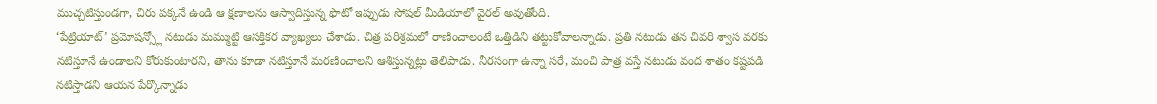ముచ్చటిస్తుండగా, చిరు పక్కనే ఉండి ఆ క్షణాలను ఆస్వాదిస్తున్న ఫొటో ఇప్పుడు సోషల్ మీడియాలో వైరల్ అవుతోంది.
‘పేట్రియాట్’ ప్రమోషన్స్లో నటుడు మమ్ముట్టి ఆసక్తికర వ్యాఖ్యలు చేశాడు. చిత్ర పరిశ్రమలో రాణించాలంటే ఒత్తిడిని తట్టుకోవాలన్నాడు. ప్రతి నటుడు తన చివరి శ్వాస వరకు నటిస్తూనే ఉండాలని కోరుకుంటారని, తాను కూడా నటిస్తూనే మరణించాలని ఆశిస్తున్నట్లు తెలిపాడు. నీరసంగా ఉన్నా సరే, మంచి పాత్ర వస్తే నటుడు వంద శాతం కష్టపడి నటిస్తాడని ఆయన పేర్కొన్నాడు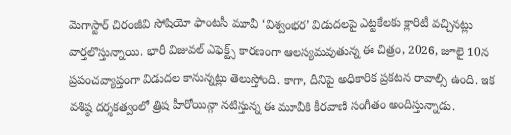మెగాస్టార్ చిరంజీవి సోషియో ఫాంటసీ మూవీ ‘విశ్వంభర’ విడుదలపై ఎట్టకేలకు క్లారిటీ వచ్చినట్లు వార్తలొస్తున్నాయి. భారీ విజువల్ ఎఫెక్ట్స్ కారణంగా ఆలస్యమవుతున్న ఈ చిత్రం, 2026, జూలై 10న ప్రపంచవ్యాప్తంగా విడుదల కానున్నట్లు తెలుస్తోంది. కాగా, దీనిపై అధికారిక ప్రకటన రావాల్సి ఉంది. ఇక వశిష్ఠ దర్శకత్వంలో త్రిష హీరోయిన్గా నటిస్తున్న ఈ మూవీకి కీరవాణి సంగీతం అందిస్తున్నాడు.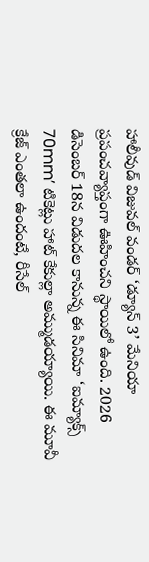హాలీవుడ్ విజువల్ వండర్ ‘డ్యూన్ 3’ మేనియా ప్రపంచవ్యాప్తంగా ఊహించని స్థాయిలో ఉంది. 2026 డిసెంబర్ 18న విడుదల కానున్న ఈ సినిమా ‘ఐమ్యాక్స్ 70mm’ టికెట్లు హాట్ కేకుల్లా అమ్ముడయ్యాయి. ఈ మూవీ క్రేజ్ ఎంతలా ఉందంటే, రీసేల్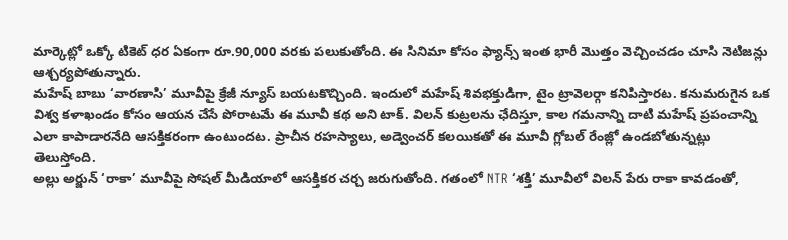మార్కెట్లో ఒక్కో టికెట్ ధర ఏకంగా రూ.90,000 వరకు పలుకుతోంది. ఈ సినిమా కోసం ఫ్యాన్స్ ఇంత భారీ మొత్తం వెచ్చించడం చూసి నెటిజన్లు ఆశ్చర్యపోతున్నారు.
మహేష్ బాబు ‘వారణాసి’ మూవీపై క్రేజీ న్యూస్ బయటకొచ్చింది. ఇందులో మహేష్ శివభక్తుడిగా, టైం ట్రావెలర్గా కనిపిస్తారట. కనుమరుగైన ఒక విశ్వ కళాఖండం కోసం ఆయన చేసే పోరాటమే ఈ మూవీ కథ అని టాక్. విలన్ కుట్రలను ఛేదిస్తూ, కాల గమనాన్ని దాటి మహేష్ ప్రపంచాన్ని ఎలా కాపాడారనేది ఆసక్తికరంగా ఉంటుందట. ప్రాచీన రహస్యాలు, అడ్వెంచర్ కలయికతో ఈ మూవీ గ్లోబల్ రేంజ్లో ఉండబోతున్నట్లు తెలుస్తోంది.
అల్లు అర్జున్ ‘రాకా’ మూవీపై సోషల్ మీడియాలో ఆసక్తికర చర్చ జరుగుతోంది. గతంలో NTR ‘శక్తి’ మూవీలో విలన్ పేరు రాకా కావడంతో,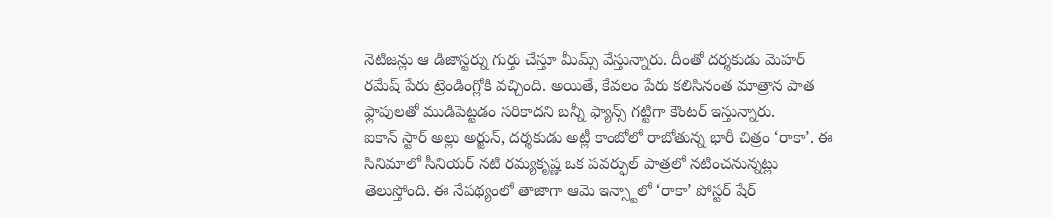నెటిజన్లు ఆ డిజాస్టర్ను గుర్తు చేస్తూ మీమ్స్ వేస్తున్నారు. దీంతో దర్శకుడు మెహర్ రమేష్ పేరు ట్రెండింగ్లోకి వచ్చింది. అయితే, కేవలం పేరు కలిసినంత మాత్రాన పాత ఫ్లాపులతో ముడిపెట్టడం సరికాదని బన్నీ ఫ్యాన్స్ గట్టిగా కౌంటర్ ఇస్తున్నారు.
ఐకాన్ స్టార్ అల్లు అర్జున్, దర్శకుడు అట్లీ కాంబోలో రాబోతున్న భారీ చిత్రం ‘రాకా’. ఈ సినిమాలో సీనియర్ నటి రమ్యకృష్ణ ఒక పవర్ఫుల్ పాత్రలో నటించనున్నట్లు తెలుస్తోంది. ఈ నేపథ్యంలో తాజాగా ఆమె ఇన్స్టాలో ‘రాకా’ పోస్టర్ షేర్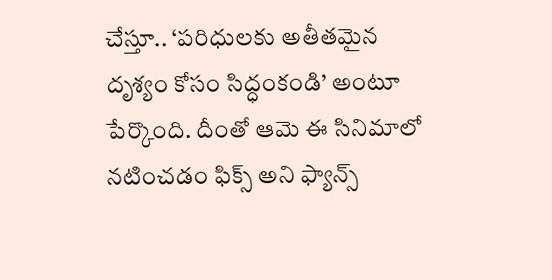చేస్తూ.. ‘పరిధులకు అతీతమైన దృశ్యం కోసం సిద్ధంకండి’ అంటూ పేర్కొంది. దీంతో ఆమె ఈ సినిమాలో నటించడం ఫిక్స్ అని ఫ్యాన్స్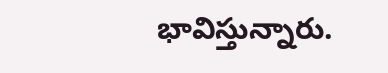భావిస్తున్నారు.